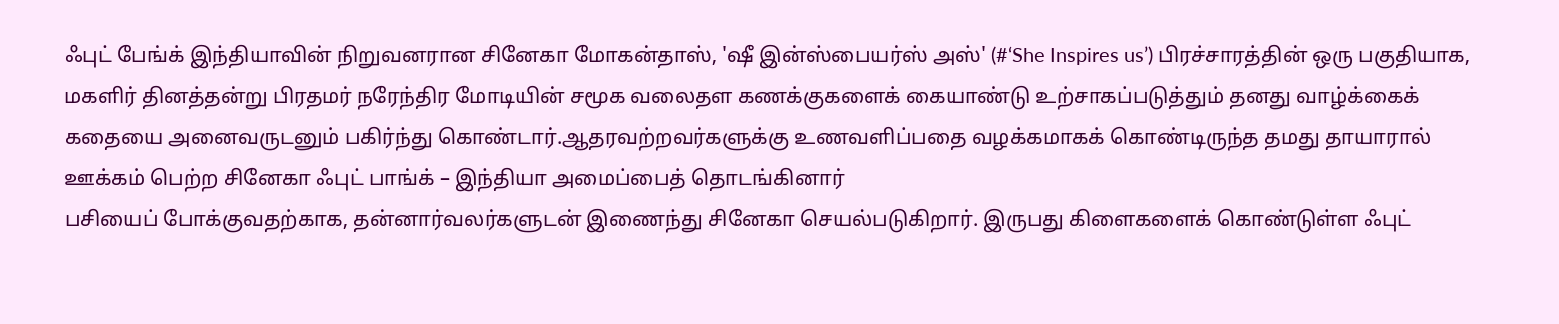ஃபுட் பேங்க் இந்தியாவின் நிறுவனரான சினேகா மோகன்தாஸ், 'ஷீ இன்ஸ்பையர்ஸ் அஸ்' (#‘She Inspires us’) பிரச்சாரத்தின் ஒரு பகுதியாக, மகளிர் தினத்தன்று பிரதமர் நரேந்திர மோடியின் சமூக வலைதள கணக்குகளைக் கையாண்டு உற்சாகப்படுத்தும் தனது வாழ்க்கைக் கதையை அனைவருடனும் பகிர்ந்து கொண்டார்.ஆதரவற்றவர்களுக்கு உணவளிப்பதை வழக்கமாகக் கொண்டிருந்த தமது தாயாரால் ஊக்கம் பெற்ற சினேகா ஃபுட் பாங்க் – இந்தியா அமைப்பைத் தொடங்கினார்
பசியைப் போக்குவதற்காக, தன்னார்வலர்களுடன் இணைந்து சினேகா செயல்படுகிறார். இருபது கிளைகளைக் கொண்டுள்ள ஃபுட்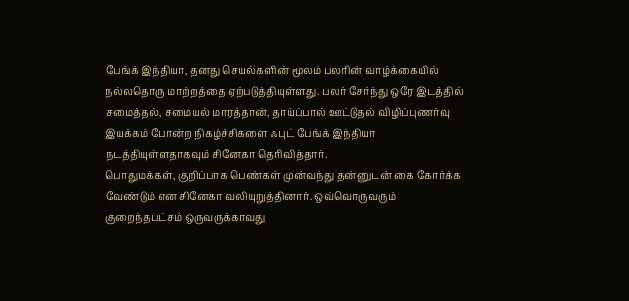பேங்க் இந்தியா, தனது செயல்களின் மூலம் பலரின் வாழ்க்கையில் நல்லதொரு மாற்றத்தை ஏற்படுத்தியுள்ளது. பலர் சேர்ந்து ஒரே இடத்தில் சமைத்தல், சமையல் மாரத்தான், தாய்ப்பால் ஊட்டுதல் விழிப்புணர்வு இயக்கம் போன்ற நிகழ்ச்சிகளை ஃபுட் பேங்க் இந்தியா நடத்தியுள்ளதாகவும் சினேகா தெரிவித்தார்.
பொதுமக்கள், குறிப்பாக பெண்கள் முன்வந்து தன்னுடன் கை கோர்க்க வேண்டும் என சினேகா வலியுறுத்தினார். ஒவ்வொருவரும் குறைந்தபட்சம் ஒருவருக்காவது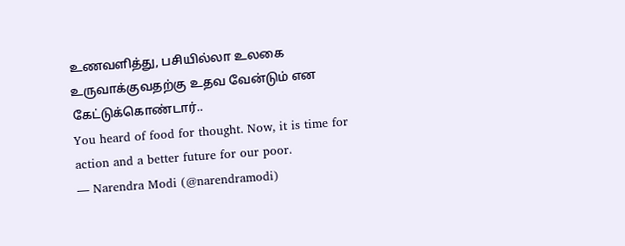உணவளித்து, பசியில்லா உலகை உருவாக்குவதற்கு உதவ வேன்டும் என கேட்டுக்கொண்டார்..
You heard of food for thought. Now, it is time for action and a better future for our poor.
— Narendra Modi (@narendramodi)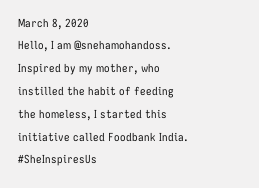March 8, 2020
Hello, I am @snehamohandoss. Inspired by my mother, who instilled the habit of feeding the homeless, I started this initiative called Foodbank India. #SheInspiresUs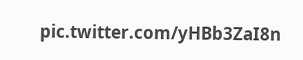pic.twitter.com/yHBb3ZaI8n